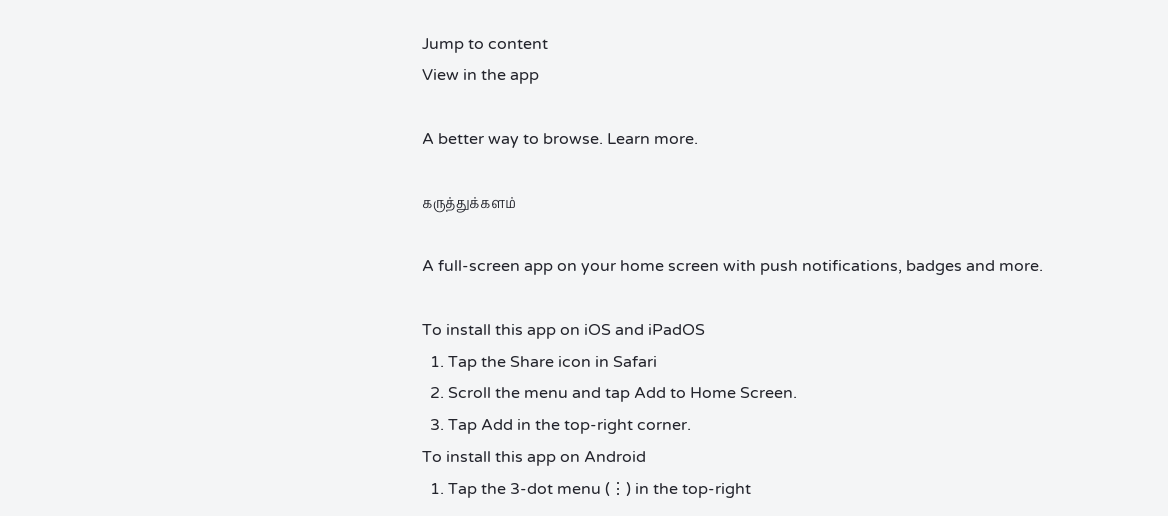Jump to content
View in the app

A better way to browse. Learn more.

கருத்துக்களம்

A full-screen app on your home screen with push notifications, badges and more.

To install this app on iOS and iPadOS
  1. Tap the Share icon in Safari
  2. Scroll the menu and tap Add to Home Screen.
  3. Tap Add in the top-right corner.
To install this app on Android
  1. Tap the 3-dot menu (⋮) in the top-right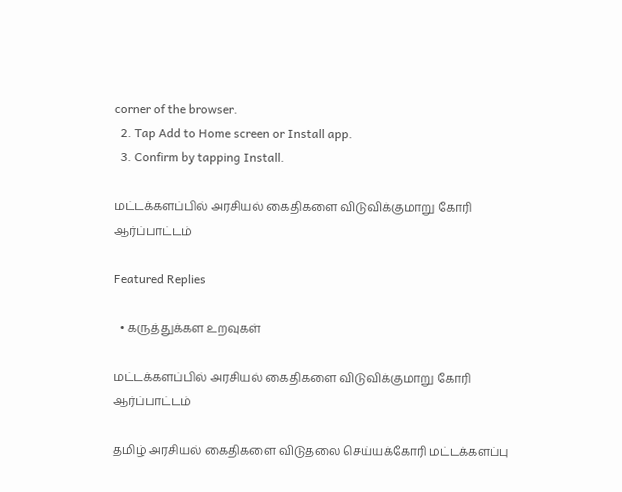corner of the browser.
  2. Tap Add to Home screen or Install app.
  3. Confirm by tapping Install.

மட்டக்களப்பில் அரசியல் கைதிகளை விடுவிக்குமாறு கோரி ஆர்ப்பாட்டம்

Featured Replies

  • கருத்துக்கள உறவுகள்

மட்டக்களப்பில் அரசியல் கைதிகளை விடுவிக்குமாறு கோரி ஆர்ப்பாட்டம்

தமிழ் அரசியல் கைதிகளை விடுதலை செய்யக்கோரி மட்டக்களப்பு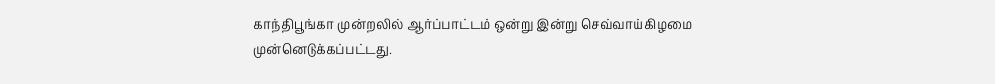காந்திபூங்கா முன்றலில் ஆர்ப்பாட்டம் ஒன்று இன்று செவ்வாய்கிழமை முன்னெடுக்கப்பட்டது.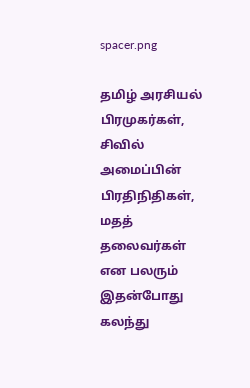spacer.png

தமிழ் அரசியல் பிரமுகர்கள், சிவில் அமைப்பின் பிரதிநிதிகள், மதத் தலைவர்கள் என பலரும் இதன்போது கலந்து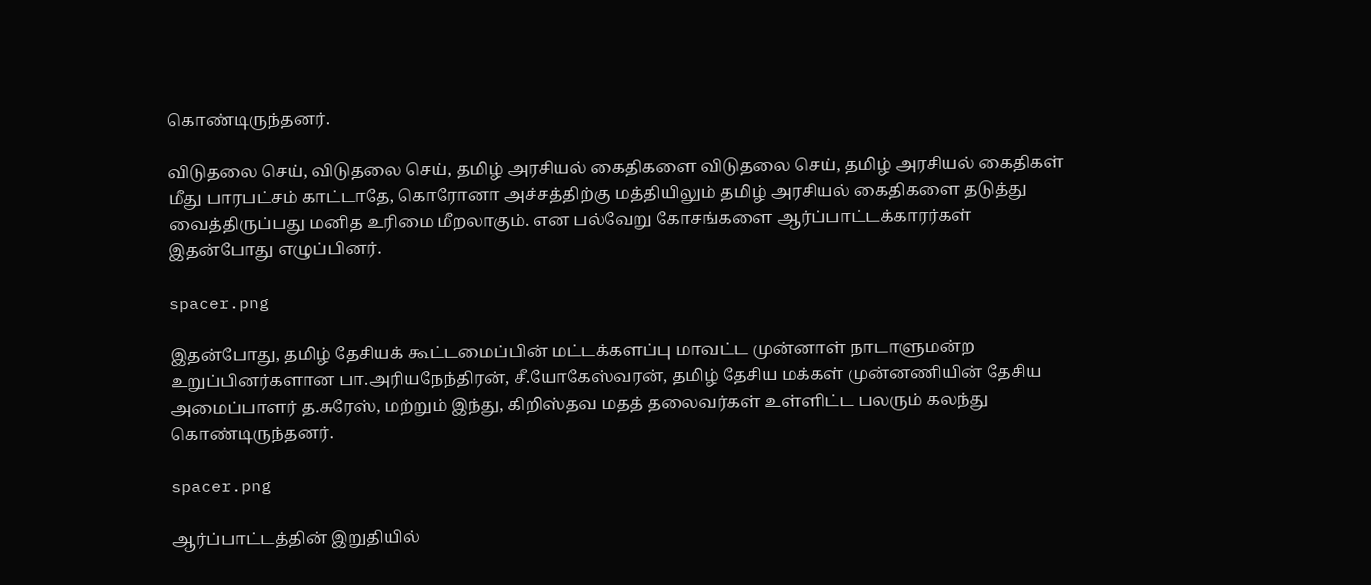கொண்டிருந்தனர்.

விடுதலை செய், விடுதலை செய், தமிழ் அரசியல் கைதிகளை விடுதலை செய், தமிழ் அரசியல் கைதிகள் மீது பாரபட்சம் காட்டாதே, கொரோனா அச்சத்திற்கு மத்தியிலும் தமிழ் அரசியல் கைதிகளை தடுத்து வைத்திருப்பது மனித உரிமை மீறலாகும். என பல்வேறு கோசங்களை ஆர்ப்பாட்டக்காரர்கள் இதன்போது எழுப்பினர்.

spacer.png

இதன்போது, தமிழ் தேசியக் கூட்டமைப்பின் மட்டக்களப்பு மாவட்ட முன்னாள் நாடாளுமன்ற உறுப்பினர்களான பா.அரியநேந்திரன், சீ.யோகேஸ்வரன், தமிழ் தேசிய மக்கள் முன்னணியின் தேசிய அமைப்பாளர் த.சுரேஸ், மற்றும் இந்து, கிறிஸ்தவ மதத் தலைவர்கள் உள்ளிட்ட பலரும் கலந்து கொண்டிருந்தனர்.

spacer.png

ஆர்ப்பாட்டத்தின் இறுதியில்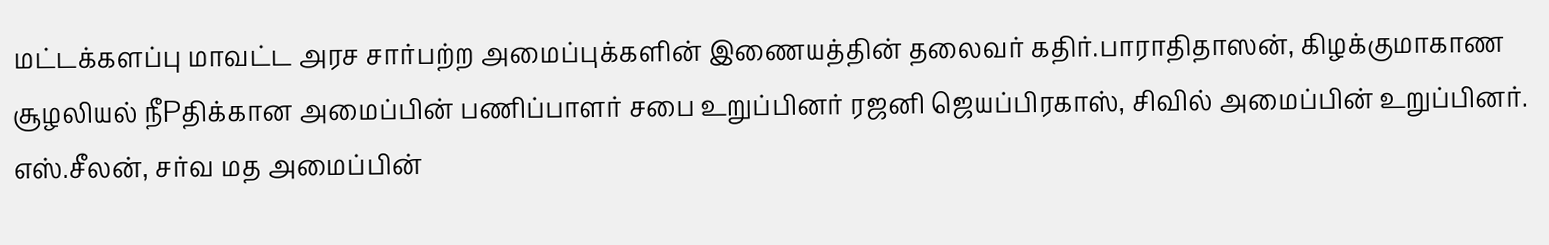மட்டக்களப்பு மாவட்ட அரச சார்பற்ற அமைப்புக்களின் இணையத்தின் தலைவர் கதிர்.பாராதிதாஸன், கிழக்குமாகாண சூழலியல் நீPதிக்கான அமைப்பின் பணிப்பாளர் சபை உறுப்பினர் ரஜனி ஜெயப்பிரகாஸ், சிவில் அமைப்பின் உறுப்பினர். எஸ்.சீலன், சர்வ மத அமைப்பின்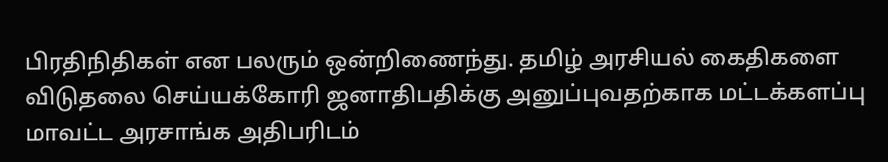பிரதிநிதிகள் என பலரும் ஒன்றிணைந்து. தமிழ் அரசியல் கைதிகளை விடுதலை செய்யக்கோரி ஜனாதிபதிக்கு அனுப்புவதற்காக மட்டக்களப்பு மாவட்ட அரசாங்க அதிபரிடம்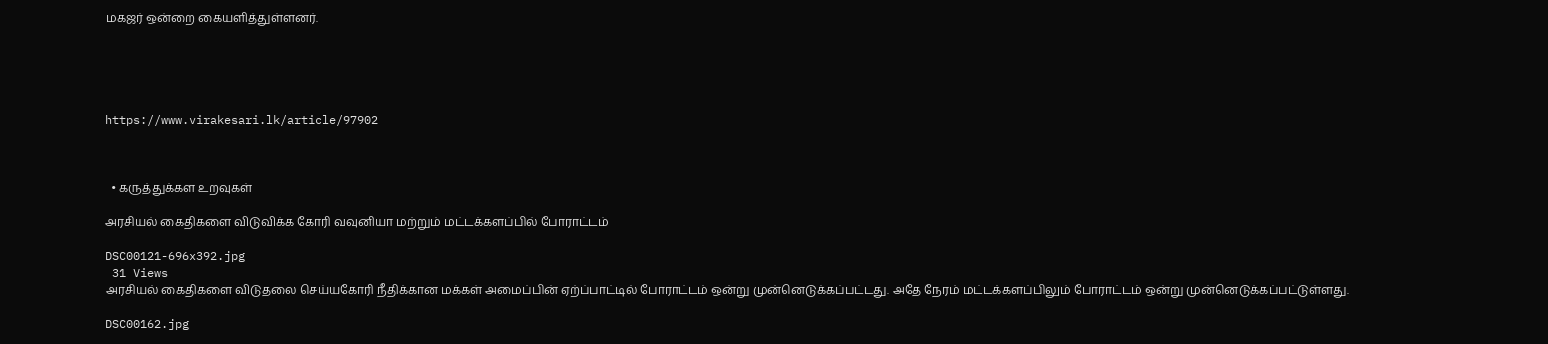மகஜர் ஒன்றை கையளித்துள்ளனர்.





https://www.virakesari.lk/article/97902



  • கருத்துக்கள உறவுகள்

அரசியல் கைதிகளை விடுவிக்க கோரி வவுனியா மற்றும் மட்டக்களப்பில் போராட்டம்

DSC00121-696x392.jpg
 31 Views
அரசியல் கைதிகளை விடுதலை செய்யகோரி நீதிக்கான மக்கள் அமைப்பின் ஏற்ப்பாட்டில் போராட்டம் ஒன்று முன்னெடுக்கப்பட்டது. அதே நேரம் மட்டக்களப்பிலும் போராட்டம் ஒன்று முன்னெடுக்கப்பட்டுள்ளது.

DSC00162.jpg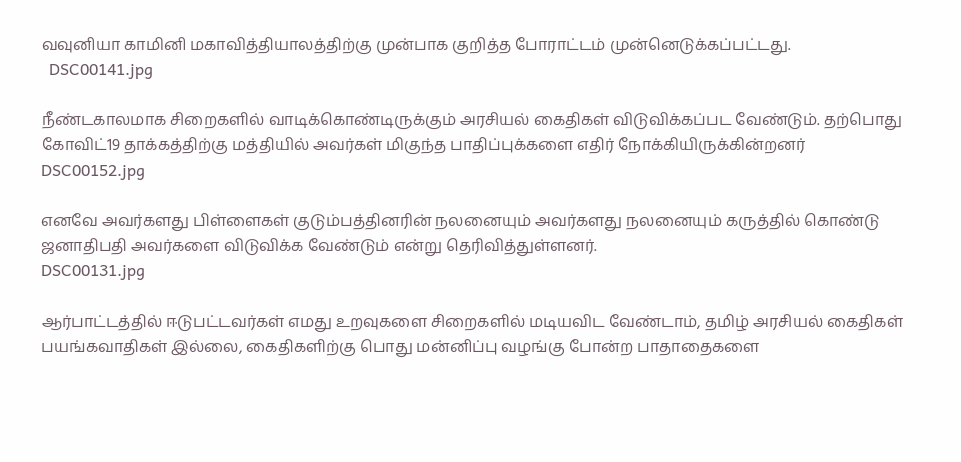வவுனியா காமினி மகாவித்தியாலத்திற்கு முன்பாக குறித்த போராட்டம் முன்னெடுக்கப்பட்டது.
  DSC00141.jpg

நீண்டகாலமாக சிறைகளில் வாடிக்கொண்டிருக்கும் அரசியல் கைதிகள் விடுவிக்கப்பட வேண்டும். தற்பொது  கோவிட்19 தாக்கத்திற்கு மத்தியில் அவர்கள் மிகுந்த பாதிப்புக்களை எதிர் நோக்கியிருக்கின்றனர்
DSC00152.jpg

எனவே அவர்களது பிள்ளைகள் குடும்பத்தினரின் நலனையும் அவர்களது நலனையும் கருத்தில் கொண்டு ஜனாதிபதி அவர்களை விடுவிக்க வேண்டும் என்று தெரிவித்துள்ளனர்.
DSC00131.jpg

ஆர்பாட்டத்தில் ஈடுபட்டவர்கள் எமது உறவுகளை சிறைகளில் மடியவிட வேண்டாம், தமிழ் அரசியல் கைதிகள் பயங்கவாதிகள் இல்லை, கைதிகளிற்கு பொது மன்னிப்பு வழங்கு போன்ற பாதாதைகளை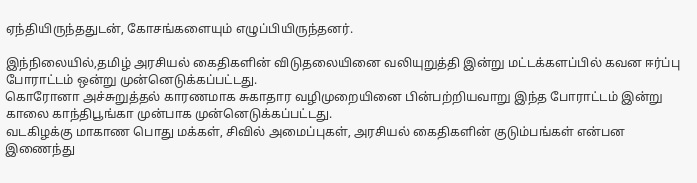ஏந்தியிருந்ததுடன், கோசங்களையும் எழுப்பியிருந்தனர்.

இந்நிலையில்,தமிழ் அரசியல் கைதிகளின் விடுதலையினை வலியுறுத்தி இன்று மட்டக்களப்பில் கவன ஈர்ப்பு போராட்டம் ஒன்று முன்னெடுக்கப்பட்டது.
கொரோனா அச்சுறுத்தல் காரணமாக சுகாதார வழிமுறையினை பின்பற்றியவாறு இந்த போராட்டம் இன்று காலை காந்திபூங்கா முன்பாக முன்னெடுக்கப்பட்டது.
வடகிழக்கு மாகாண பொது மக்கள், சிவில் அமைப்புகள், அரசியல் கைதிகளின் குடும்பங்கள் என்பன இணைந்து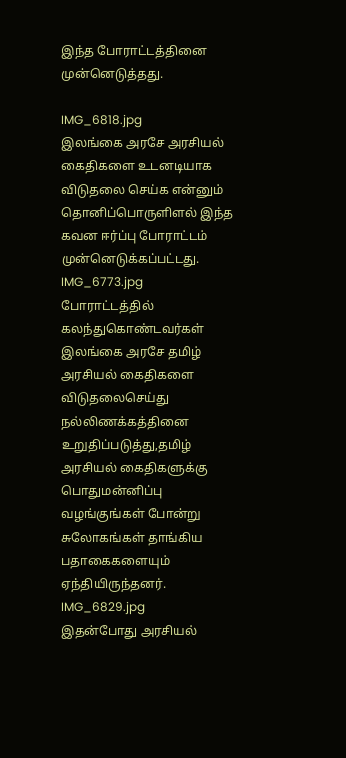இந்த போராட்டத்தினை முன்னெடுத்தது.

IMG_6818.jpg
இலங்கை அரசே அரசியல் கைதிகளை உடனடியாக விடுதலை செய்க என்னும் தொனிப்பொருளிளல் இந்த கவன ஈர்ப்பு போராட்டம் முன்னெடுக்கப்பட்டது.
IMG_6773.jpg
போராட்டத்தில் கலந்துகொண்டவர்கள் இலங்கை அரசே தமிழ் அரசியல் கைதிகளை விடுதலைசெய்து நல்லிணக்கத்தினை உறுதிப்படுத்து,தமிழ் அரசியல் கைதிகளுக்கு பொதுமன்னிப்பு வழங்குங்கள் போன்று சுலோகங்கள் தாங்கிய பதாகைகளையும் ஏந்தியிருந்தனர்.
IMG_6829.jpg
இதன்போது அரசியல்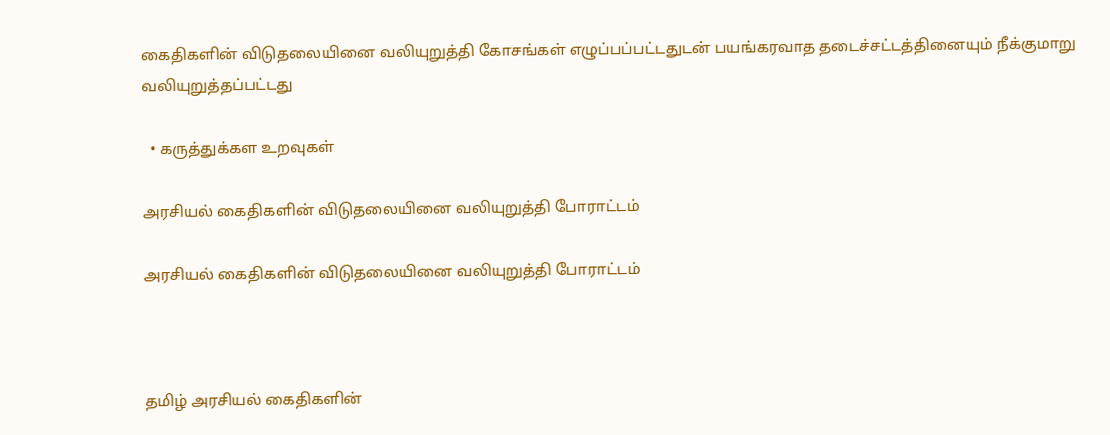கைதிகளின் விடுதலையினை வலியுறுத்தி கோசங்கள் எழுப்பப்பட்டதுடன் பயங்கரவாத தடைச்சட்டத்தினையும் நீக்குமாறு வலியுறுத்தப்பட்டது

  • கருத்துக்கள உறவுகள்

அரசியல் கைதிகளின் விடுதலையினை வலியுறுத்தி போராட்டம்

அரசியல் கைதிகளின் விடுதலையினை வலியுறுத்தி போராட்டம்



தமிழ் அரசியல் கைதிகளின்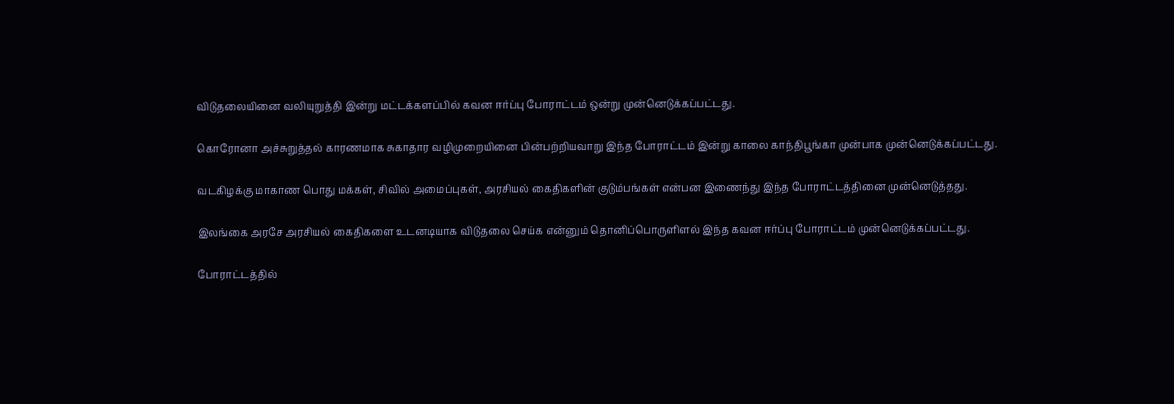விடுதலையினை வலியுறுத்தி இன்று மட்டக்களப்பில் கவன ஈர்ப்பு போராட்டம் ஒன்று முன்னெடுக்கப்பட்டது.

கொரோனா அச்சுறுத்தல் காரணமாக சுகாதார வழிமுறையினை பின்பற்றியவாறு இந்த போராட்டம் இன்று காலை காந்திபூங்கா முன்பாக முன்னெடுக்கப்பட்டது.

வடகிழக்கு மாகாண பொது மக்கள், சிவில் அமைப்புகள், அரசியல் கைதிகளின் குடும்பங்கள் என்பன இணைந்து இந்த போராட்டத்தினை முன்னெடுத்தது.

இலங்கை அரசே அரசியல் கைதிகளை உடனடியாக விடுதலை செய்க என்னும் தொனிப்பொருளிளல் இந்த கவன ஈர்ப்பு போராட்டம் முன்னெடுக்கப்பட்டது.

போராட்டத்தில்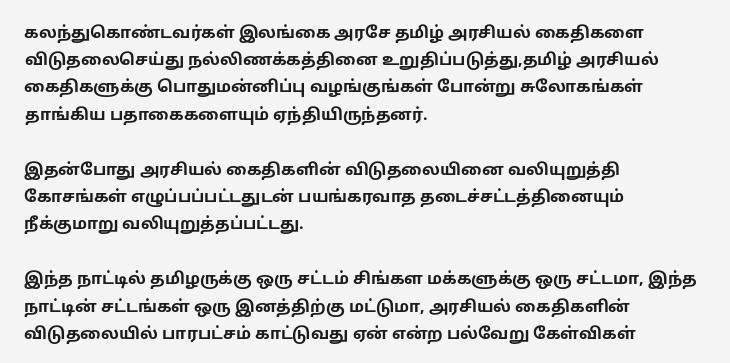கலந்துகொண்டவர்கள் இலங்கை அரசே தமிழ் அரசியல் கைதிகளை விடுதலைசெய்து நல்லிணக்கத்தினை உறுதிப்படுத்து,தமிழ் அரசியல் கைதிகளுக்கு பொதுமன்னிப்பு வழங்குங்கள் போன்று சுலோகங்கள் தாங்கிய பதாகைகளையும் ஏந்தியிருந்தனர்.

இதன்போது அரசியல் கைதிகளின் விடுதலையினை வலியுறுத்தி கோசங்கள் எழுப்பப்பட்டதுடன் பயங்கரவாத தடைச்சட்டத்தினையும் நீக்குமாறு வலியுறுத்தப்பட்டது.

இந்த நாட்டில் தமிழருக்கு ஒரு சட்டம் சிங்கள மக்களுக்கு ஒரு சட்டமா, இந்த நாட்டின் சட்டங்கள் ஒரு இனத்திற்கு மட்டுமா, அரசியல் கைதிகளின் விடுதலையில் பாரபட்சம் காட்டுவது ஏன் என்ற பல்வேறு கேள்விகள்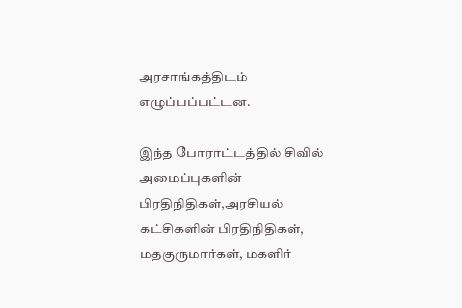அரசாங்கத்திடம் எழுப்பப்பட்டன.

இந்த போராட்டத்தில் சிவில் அமைப்புகளின் பிரதிநிதிகள்,அரசியல் கட்சிகளின் பிரதிநிதிகள், மதகுருமார்கள், மகளிர்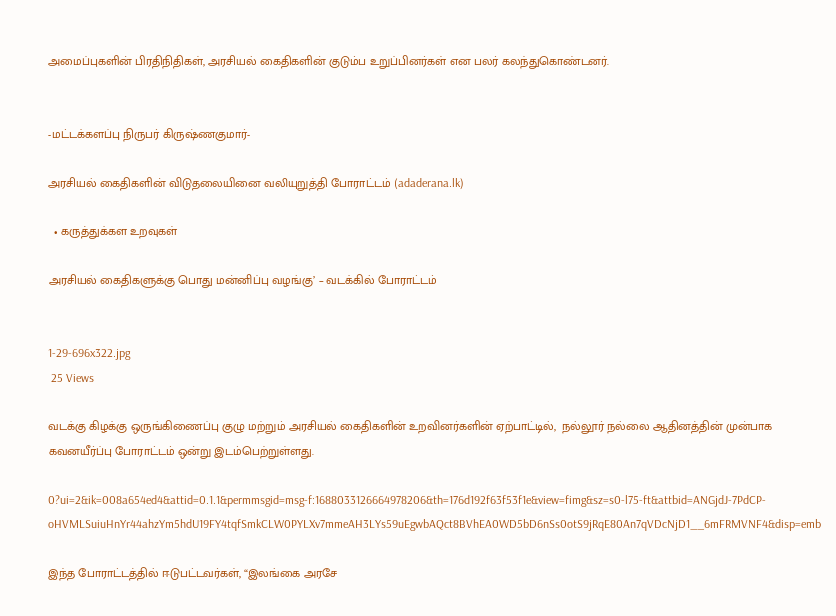அமைப்புகளின் பிரதிநிதிகள், அரசியல் கைதிகளின் குடும்ப உறுப்பினர்கள் என பலர் கலந்துகொண்டனர்.


-மட்டக்களப்பு நிருபர் கிருஷ்ணகுமார்-

அரசியல் கைதிகளின் விடுதலையினை வலியுறுத்தி போராட்டம் (adaderana.lk)

  • கருத்துக்கள உறவுகள்

அரசியல் கைதிகளுக்கு பொது மன்னிப்பு வழங்கு’ – வடக்கில் போராட்டம்


1-29-696x322.jpg
 25 Views

வடக்கு கிழக்கு ஒருங்கிணைப்பு குழு மற்றும் அரசியல் கைதிகளின் உறவினர்களின் ஏற்பாட்டில்,  நல்லூர் நல்லை ஆதினத்தின் முன்பாக  கவனயீர்ப்பு போராட்டம் ஒன்று இடம்பெற்றுள்ளது.

0?ui=2&ik=008a654ed4&attid=0.1.1&permmsgid=msg-f:1688033126664978206&th=176d192f63f53f1e&view=fimg&sz=s0-l75-ft&attbid=ANGjdJ-7PdCP-oHVMLSuiuHnYr44ahzYm5hdU19FY4tqfSmkCLW0PYLXv7mmeAH3LYs59uEgwbAQct8BVhEA0WD5bD6nSs0otS9jRqE80An7qVDcNjD1__6mFRMVNF4&disp=emb

இந்த போராட்டத்தில் ஈடுபட்டவர்கள், “இலங்கை அரசே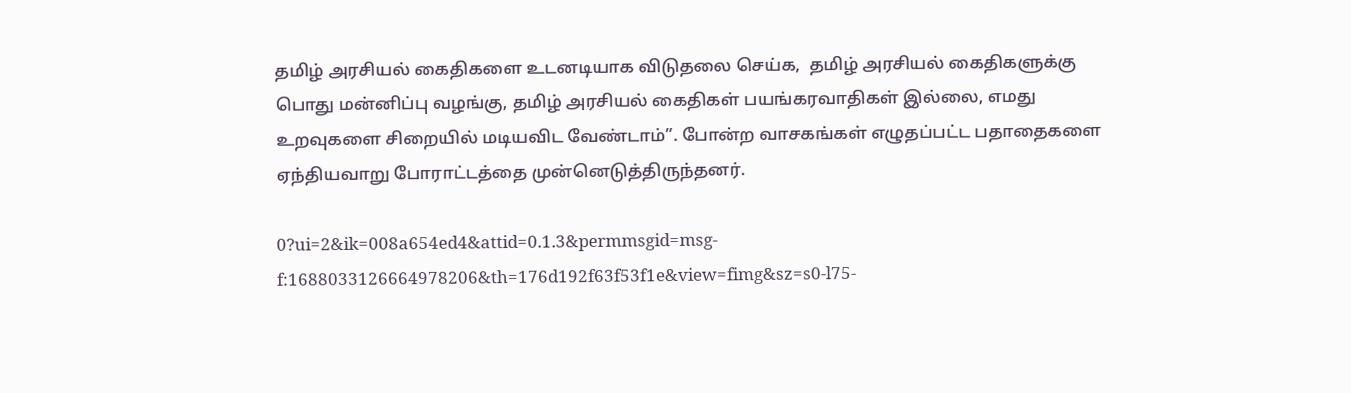தமிழ் அரசியல் கைதிகளை உடனடியாக விடுதலை செய்க,  தமிழ் அரசியல் கைதிகளுக்கு பொது மன்னிப்பு வழங்கு, தமிழ் அரசியல் கைதிகள் பயங்கரவாதிகள் இல்லை, எமது உறவுகளை சிறையில் மடியவிட வேண்டாம்”. போன்ற வாசகங்கள் எழுதப்பட்ட பதாதைகளை ஏந்தியவாறு போராட்டத்தை முன்னெடுத்திருந்தனர்.

0?ui=2&ik=008a654ed4&attid=0.1.3&permmsgid=msg-f:1688033126664978206&th=176d192f63f53f1e&view=fimg&sz=s0-l75-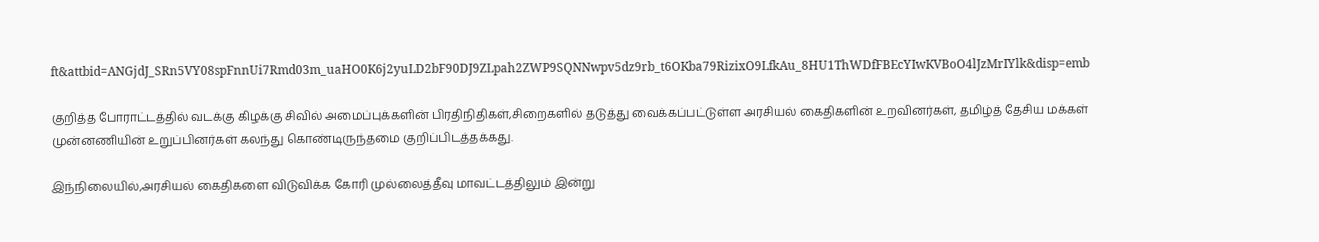ft&attbid=ANGjdJ_SRn5VY08spFnnUi7Rmd03m_uaHO0K6j2yuLD2bF90DJ9ZLpah2ZWP9SQNNwpv5dz9rb_t6OKba79RizixO9LfkAu_8HU1ThWDfFBEcYIwKVBoO4lJzMrIYlk&disp=emb

குறித்த போராட்டத்தில் வடக்கு கிழக்கு சிவில் அமைப்புக்களின் பிரதிநிதிகள்,சிறைகளில் தடுத்து வைக்கப்பட்டுள்ள அரசியல் கைதிகளின் உறவினர்கள், தமிழ்த் தேசிய மக்கள் முன்னணியின் உறுப்பினர்கள் கலந்து கொண்டிருந்தமை குறிப்பிடத்தக்கது.

இந்நிலையில்,அரசியல் கைதிகளை விடுவிக்க கோரி முல்லைத்தீவு மாவட்டத்திலும் இன்று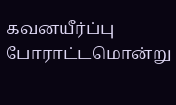கவனயீர்ப்பு போராட்டமொன்று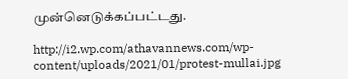முன்னெடுக்கப்பட்டது.

http://i2.wp.com/athavannews.com/wp-content/uploads/2021/01/protest-mullai.jpg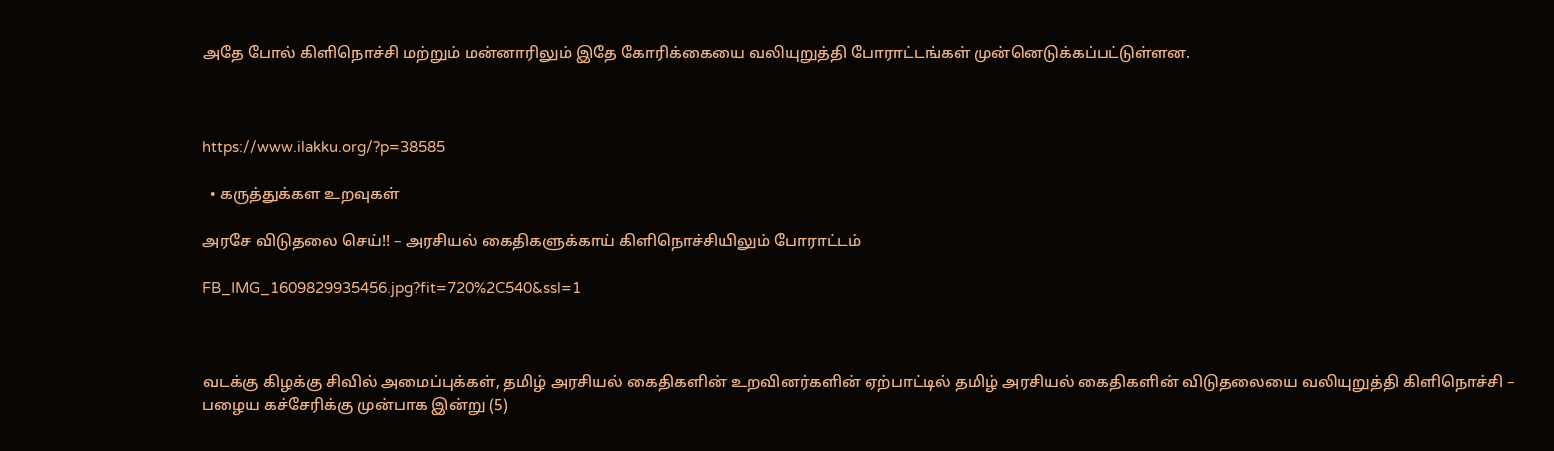அதே போல் கிளிநொச்சி மற்றும் மன்னாரிலும் இதே கோரிக்கையை வலியுறுத்தி போராட்டங்கள் முன்னெடுக்கப்பட்டுள்ளன.



https://www.ilakku.org/?p=38585

  • கருத்துக்கள உறவுகள்

அரசே விடுதலை செய்!! – அரசியல் கைதிகளுக்காய் கிளிநொச்சியிலும் போராட்டம்

FB_IMG_1609829935456.jpg?fit=720%2C540&ssl=1



வடக்கு கிழக்கு சிவில் அமைப்புக்கள், தமிழ் அரசியல் கைதிகளின் உறவினர்களின் ஏற்பாட்டில் தமிழ் அரசியல் கைதிகளின் விடுதலையை வலியுறுத்தி கிளிநொச்சி – பழைய கச்சேரிக்கு முன்பாக இன்று (5)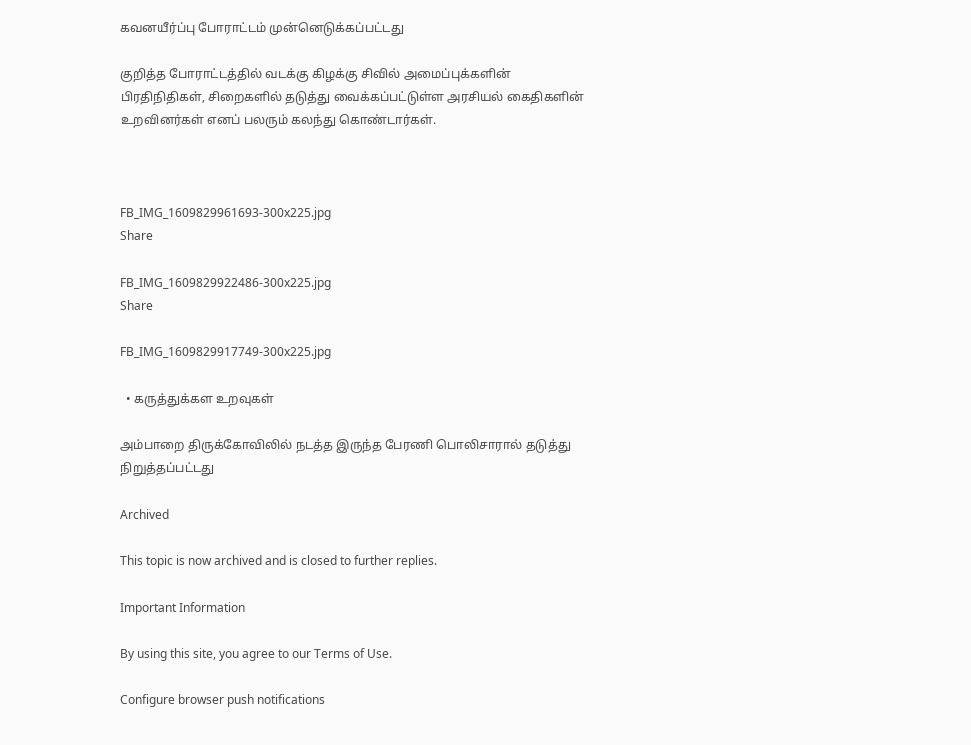கவனயீர்ப்பு போராட்டம் முன்னெடுக்கப்பட்டது

குறித்த போராட்டத்தில் வடக்கு கிழக்கு சிவில் அமைப்புக்களின் பிரதிநிதிகள், சிறைகளில் தடுத்து வைக்கப்பட்டுள்ள அரசியல் கைதிகளின் உறவினர்கள் எனப் பலரும் கலந்து கொண்டார்கள்.



FB_IMG_1609829961693-300x225.jpg
Share

FB_IMG_1609829922486-300x225.jpg
Share

FB_IMG_1609829917749-300x225.jpg

  • கருத்துக்கள உறவுகள்

அம்பாறை திருக்கோவிலில் நடத்த இருந்த பேரணி பொலிசாரால் தடுத்து நிறுத்தப்பட்டது

Archived

This topic is now archived and is closed to further replies.

Important Information

By using this site, you agree to our Terms of Use.

Configure browser push notifications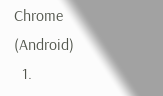Chrome (Android)
  1.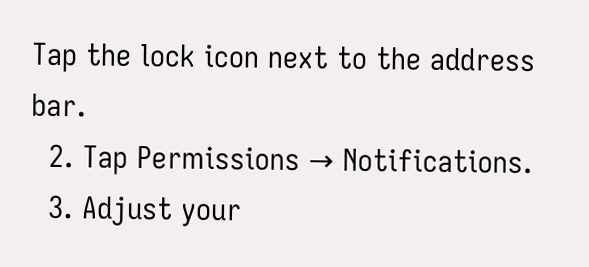Tap the lock icon next to the address bar.
  2. Tap Permissions → Notifications.
  3. Adjust your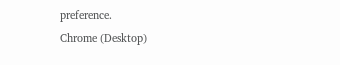preference.
Chrome (Desktop)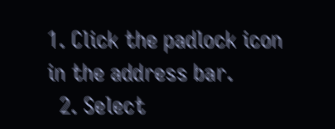1. Click the padlock icon in the address bar.
  2. Select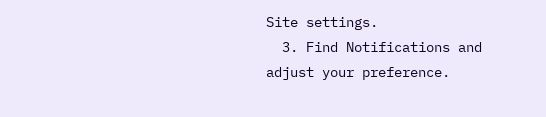Site settings.
  3. Find Notifications and adjust your preference.